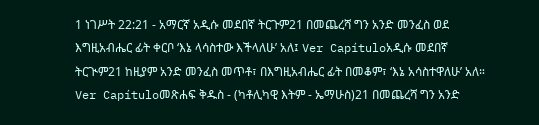1 ነገሥት 22:21 - አማርኛ አዲሱ መደበኛ ትርጉም21 በመጨረሻ ግን አንድ መንፈስ ወደ እግዚአብሔር ፊት ቀርቦ ‘እኔ ላሳስተው እችላለሁ’ አለ፤ Ver Capítuloአዲሱ መደበኛ ትርጒም21 ከዚያም አንድ መንፈስ መጥቶ፣ በእግዚአብሔር ፊት በመቆም፣ ‘እኔ አሳስተዋለሁ’ አለ። Ver Capítuloመጽሐፍ ቅዱስ - (ካቶሊካዊ እትም - ኤማሁስ)21 በመጨረሻ ግን አንድ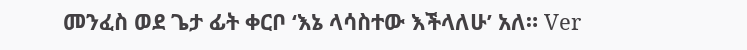መንፈስ ወደ ጌታ ፊት ቀርቦ ‘እኔ ላሳስተው እችላለሁ’ አለ። Ver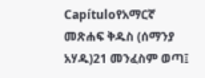Capítuloየአማርኛ መጽሐፍ ቅዱስ (ሰማንያ አሃዱ)21 መንፈስም ወጣ፤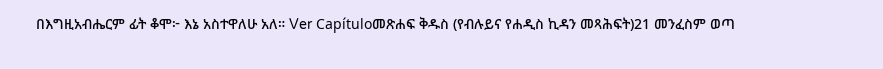በእግዚአብሔርም ፊት ቆሞ፦ እኔ አስተዋለሁ አለ። Ver Capítuloመጽሐፍ ቅዱስ (የብሉይና የሐዲስ ኪዳን መጻሕፍት)21 መንፈስም ወጣ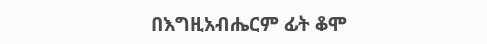በእግዚአብሔርም ፊት ቆሞ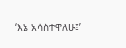‘እኔ አሳስተዋለሁ፤’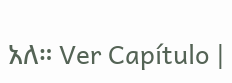አለ። Ver Capítulo |